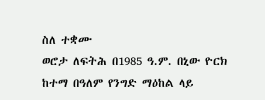ስለ ተቋሙ
ወሮታ ለፍትሕ በ1985 ዓ.ም. በኒው ዮርክ ከተማ በዓለም የንግድ ማዕከል ላይ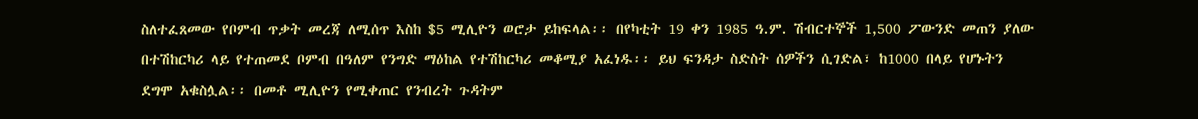ስለተፈጸመው የቦምብ ጥቃት መረጃ ለሚሰጥ እስከ $5 ሚሊዮን ወሮታ ይከፍላል፡፡ በየካቲት 19 ቀን 1985 ዓ.ም. ሽብርተኞች 1,500 ፖውንድ መጠን ያለው በተሽከርካሪ ላይ የተጠመደ ቦምብ በዓለም የንግድ ማዕከል የተሽከርካሪ መቆሚያ አፈነዱ፡፡ ይህ ፍንዳታ ስድስት ሰዎችን ሲገድል፣ ከ1000 በላይ የሆኑትን ደግሞ አቁስሏል፡፡ በመቶ ሚሊዮን የሚቀጠር የንብረት ጉዳትም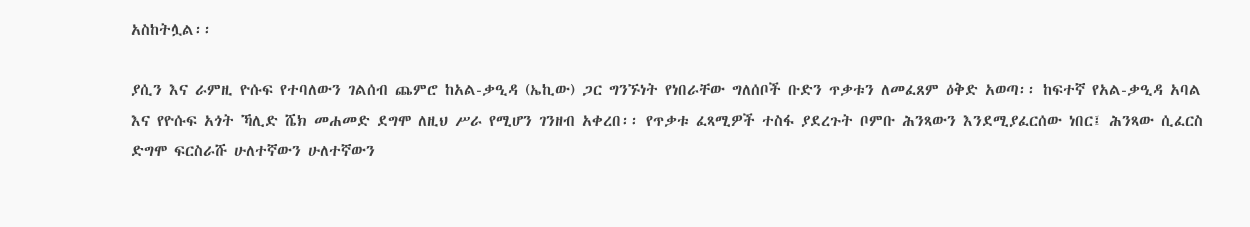አስከትሏል፡፡

ያሲን እና ራምዚ ዮሱፍ የተባለውን ገልሰብ ጨምሮ ከአል-ቃዒዳ (ኤኪው) ጋር ግንኙነት የነበራቸው ግለሰቦች ቡድን ጥቃቱን ለመፈጸም ዕቅድ አወጣ፡፡ ከፍተኛ የአል-ቃዒዳ አባል እና የዮሱፍ አጎት ኻሊድ ሼክ መሐመድ ደግሞ ለዚህ ሥራ የሚሆን ገንዘብ አቀረበ፡፡ የጥቃቱ ፈጻሚዎች ተስፋ ያደረጉት ቦምቡ ሕንጻውን እንደሚያፈርሰው ነበር፤ ሕንጻው ሲፈርስ ድግሞ ፍርስራሹ ሁለተኛውን ሁለተኛውን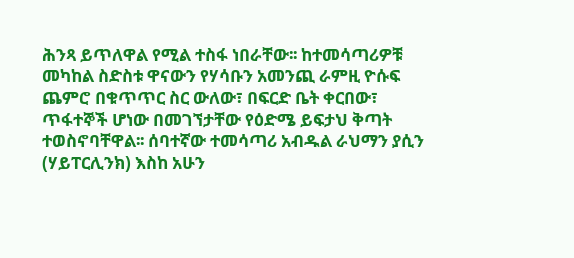ሕንጻ ይጥለዋል የሚል ተስፋ ነበራቸው፡፡ ከተመሳጣሪዎቹ መካከል ስድስቱ ዋናውን የሃሳቡን አመንጪ ራምዚ ዮሱፍ ጨምሮ በቁጥጥር ስር ውለው፣ በፍርድ ቤት ቀርበው፣ ጥፋተኞች ሆነው በመገኘታቸው የዕድሜ ይፍታህ ቅጣት ተወስኖባቸዋል፡፡ ሰባተኛው ተመሳጣሪ አብዱል ራህማን ያሲን (ሃይፐርሊንክ) እስከ አሁን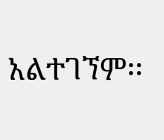አልተገኘም፡፡